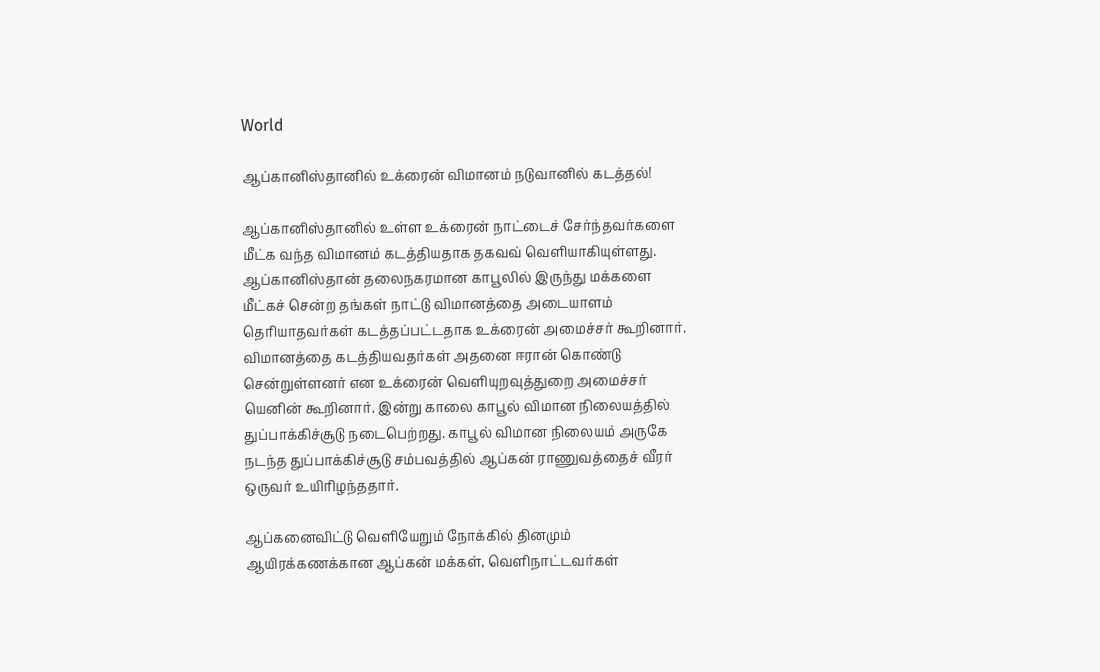World

ஆப்கானிஸ்தானில் உக்ரைன் விமானம் நடுவானில் கடத்தல்!

ஆப்கானிஸ்தானில் உள்ள உக்ரைன் நாட்டைச் சேர்ந்தவர்களை மீட்க வந்த விமானம் கடத்தியதாக தகவவ் வெளியாகியுள்ளது. ஆப்கானிஸ்தான் தலைநகரமான காபூலில் இருந்து மக்களை மீட்கச் சென்ற தங்கள் நாட்டு விமானத்தை அடையாளம் தெரியாதவர்கள் கடத்தப்பட்டதாக உக்ரைன் அமைச்சர் கூறினார். விமானத்தை கடத்தியவதர்கள் அதனை ஈரான் கொண்டு சென்றுள்ளனர் என உக்ரைன் வெளியுறவுத்துறை அமைச்சர் யெனின் கூறினார். இன்று காலை காபூல் விமான நிலையத்தில் துப்பாக்கிச்சூடு நடைபெற்றது. காபூல் விமான நிலையம் அருகே நடந்த துப்பாக்கிச்சூடு சம்பவத்தில் ஆப்கன் ராணுவத்தைச் வீரர் ஒருவர் உயிரிழந்ததார்.

ஆப்கனைவிட்டு வெளியேறும் நோக்கில் தினமும் ஆயிரக்கணக்கான ஆப்கன் மக்கள், வெளிநாட்டவர்கள்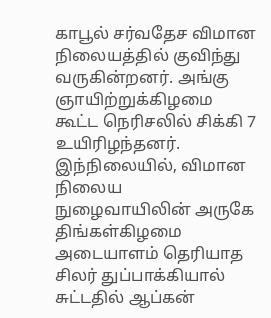காபூல் சர்வதேச விமான நிலையத்தில் குவிந்து வருகின்றனர். அங்கு ஞாயிற்றுக்கிழமை கூட்ட நெரிசலில் சிக்கி 7 உயிரிழந்தனர். இந்நிலையில், விமான நிலைய நுழைவாயிலின் அருகே திங்கள்கிழமை அடையாளம் தெரியாத சிலர் துப்பாக்கியால் சுட்டதில் ஆப்கன்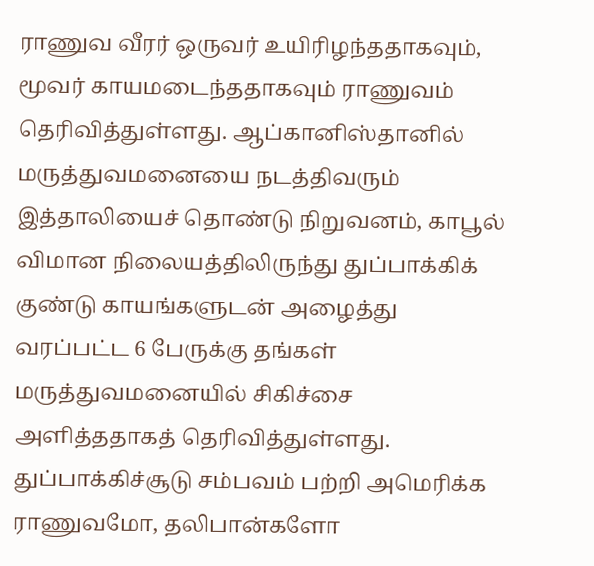ராணுவ வீரர் ஒருவர் உயிரிழந்ததாகவும், மூவர் காயமடைந்ததாகவும் ராணுவம் தெரிவித்துள்ளது. ஆப்கானிஸ்தானில் மருத்துவமனையை நடத்திவரும் இத்தாலியைச் தொண்டு நிறுவனம், காபூல் விமான நிலையத்திலிருந்து துப்பாக்கிக் குண்டு காயங்களுடன் அழைத்து வரப்பட்ட 6 பேருக்கு தங்கள் மருத்துவமனையில் சிகிச்சை அளித்ததாகத் தெரிவித்துள்ளது. துப்பாக்கிச்சூடு சம்பவம் பற்றி அமெரிக்க ராணுவமோ, தலிபான்களோ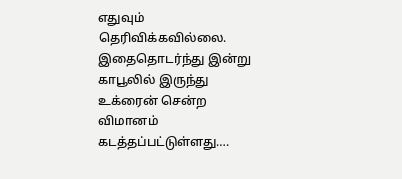எதுவும் தெரிவிக்கவில்லை. இதைதொடர்ந்து இன்று காபூலில் இருந்து உக்ரைன் சென்ற விமானம் கடத்தப்பட்டுள்ளது….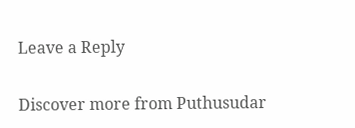Leave a Reply

Discover more from Puthusudar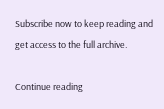Subscribe now to keep reading and get access to the full archive.

Continue reading